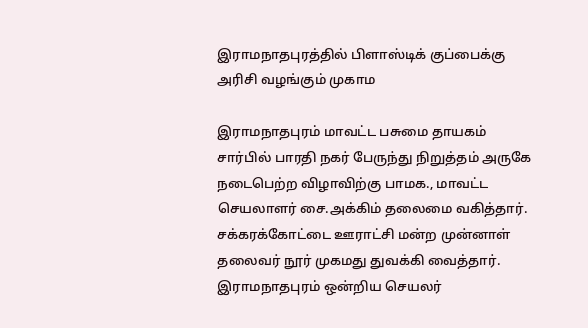இராமநாதபுரத்தில் பிளாஸ்டிக் குப்பைக்கு அரிசி வழங்கும் முகாம

இராமநாதபுரம் மாவட்ட பசுமை தாயகம் சார்பில் பாரதி நகர் பேருந்து நிறுத்தம் அருகே நடைபெற்ற விழாவிற்கு பாமக., மாவட்ட செயலாளர் சை.அக்கிம் தலைமை வகித்தார். சக்கரக்கோட்டை ஊராட்சி மன்ற முன்னாள் தலைவர் நூர் முகமது துவக்கி வைத்தார். இராமநாதபுரம் ஒன்றிய செயலர்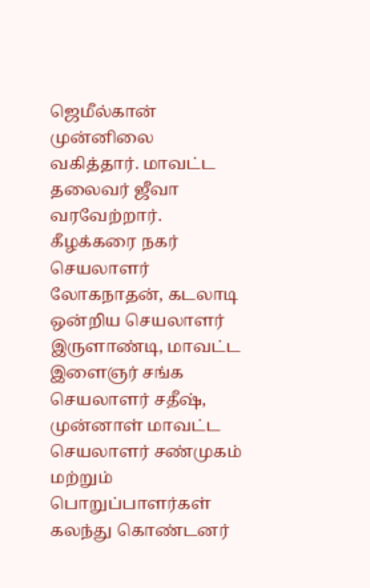ஜெமீல்கான் முன்னிலை வகித்தார். மாவட்ட தலைவர் ஜீவா வரவேற்றார். கீழக்கரை நகர் செயலாளர் லோகநாதன், கடலாடி ஒன்றிய செயலாளர் இருளாண்டி, மாவட்ட இளைஞர் சங்க செயலாளர் சதீஷ், முன்னாள் மாவட்ட செயலாளர் சண்முகம் மற்றும் பொறுப்பாளர்கள் கலந்து கொண்டனர்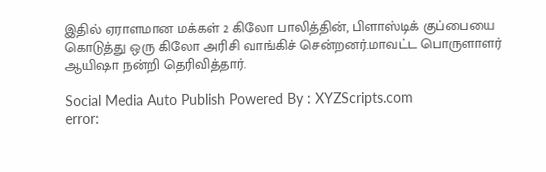இதில் ஏராளமான மக்கள் 2 கிலோ பாலித்தின், பிளாஸ்டிக் குப்பையை கொடுத்து ஒரு கிலோ அரிசி வாங்கிச் சென்றனர்.மாவட்ட பொருளாளர் ஆயிஷா நன்றி தெரிவித்தார்.

Social Media Auto Publish Powered By : XYZScripts.com
error: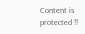Content is protected !!